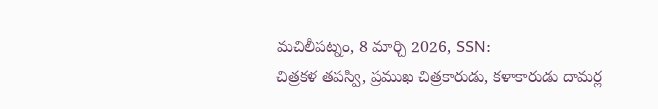మచిలీపట్నం, 8 మార్చి 2026, SSN:
చిత్రకళ తపస్వి, ప్రముఖ చిత్రకారుడు, కళాకారుడు దామర్ల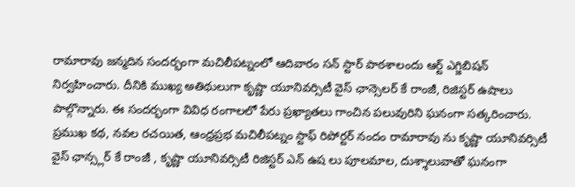రామారావు జన్మదిన సందర్భంగా మచిలీపట్నంలో ఆదివారం సన్ స్టార్ పాఠశాలందు ఆర్ట్ ఎగ్జిబిషన్ నిర్వహించారు. దీనికి ముఖ్య అతిథులుగా కృష్ణా యూనివర్సిటీ వైస్ ఛాన్సెలర్ కే రాంజీ, రిజిస్టర్ ఉషాలు పాల్గొన్నారు. ఈ సందర్భంగా వివిధ రంగాలలో పేరు ప్రఖ్యాతలు గాంచిన పలువురిని ఘనంగా సత్కరించారు.
ప్రముఖ కథ, నవల రచయిత, ఆంధ్రప్రభ మచిలీపట్నం స్టాఫ్ రిపోర్టర్ నందం రామారావు ను కృష్ణా యూనివర్సిటీ వైస్ ఛాన్స్లర్ కే రాంజీ , కృష్ణా యూనివర్సిటీ రిజిస్టర్ ఎన్ ఉష లు పూలమాల, దుశ్శాలువాతో ఘనంగా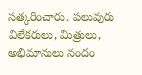సత్కరించారు. పలువురు విలేకరులు, మిత్రులు, అభిమానులు నందం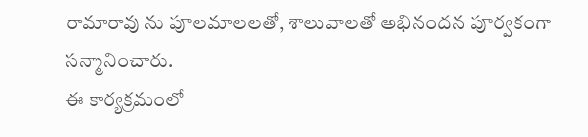రామారావు ను పూలమాలలతో, శాలువాలతో అభినందన పూర్వకంగా సన్మానించారు.
ఈ కార్యక్రమంలో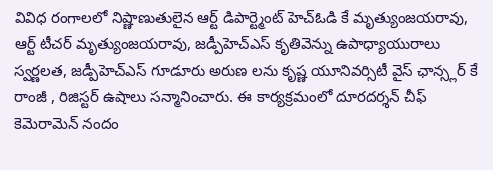వివిధ రంగాలలో నిష్ణాణుతులైన ఆర్ట్ డిపార్ట్మెంట్ హెచ్ఓడి కే మృత్యుంజయరావు, ఆర్ట్ టీచర్ మృత్యుంజయరావు, జడ్పీహెచ్ఎస్ కృతివెన్ను ఉపాధ్యాయురాలు స్వర్ణలత, జడ్పీహెచ్ఎస్ గూడూరు అరుణ లను కృష్ణ యూనివర్సిటీ వైస్ ఛాన్స్లర్ కే రాంజీ , రిజిస్టర్ ఉషాలు సన్మానించారు. ఈ కార్యక్రమంలో దూరదర్శన్ చీఫ్ కెమెరామెన్ నందం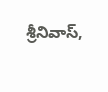శ్రీనివాస్,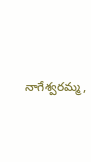నాగేశ్వరమ్మ,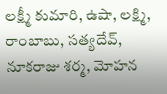లక్ష్మీ కుమారి, ఉషా, లక్ష్మి, రాంబాబు, సత్యదేవ్, నూకరాజు శర్మ, మోహన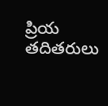ప్రియ తదితరులు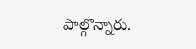పాల్గొన్నారు.